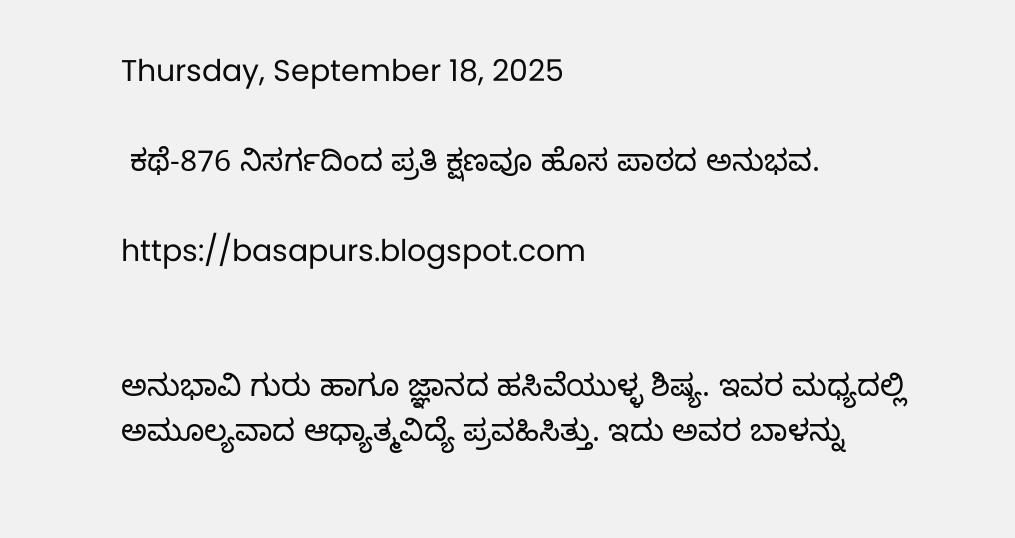Thursday, September 18, 2025

 ಕಥೆ-876 ನಿಸರ್ಗದಿಂದ ಪ್ರತಿ ಕ್ಷಣವೂ ಹೊಸ ಪಾಠದ ಅನುಭವ.

https://basapurs.blogspot.com


ಅನುಭಾವಿ ಗುರು ಹಾಗೂ ಜ್ಞಾನದ ಹಸಿವೆಯುಳ್ಳ ಶಿಷ್ಯ. ಇವರ ಮಧ್ಯದಲ್ಲಿ ಅಮೂಲ್ಯವಾದ ಆಧ್ಯಾತ್ಮವಿದ್ಯೆ ಪ್ರವಹಿಸಿತ್ತು. ಇದು ಅವರ ಬಾಳನ್ನು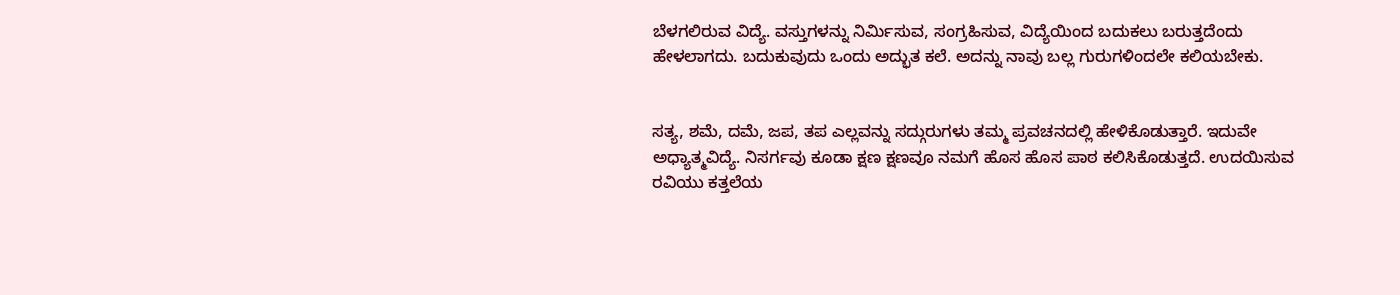ಬೆಳಗಲಿರುವ ವಿದ್ಯೆ. ವಸ್ತುಗಳನ್ನು ನಿರ್ಮಿಸುವ, ಸಂಗ್ರಹಿಸುವ, ವಿದ್ಯೆಯಿಂದ ಬದುಕಲು ಬರುತ್ತದೆಂದು ಹೇಳಲಾಗದು. ಬದುಕುವುದು ಒಂದು ಅದ್ಭುತ ಕಲೆ. ಅದನ್ನು ನಾವು ಬಲ್ಲ ಗುರುಗಳಿಂದಲೇ ಕಲಿಯಬೇಕು.


ಸತ್ಯ, ಶಮೆ, ದಮೆ, ಜಪ, ತಪ ಎಲ್ಲವನ್ನು ಸದ್ಗುರುಗಳು ತಮ್ಮ ಪ್ರವಚನದಲ್ಲಿ ಹೇಳಿಕೊಡುತ್ತಾರೆ. ಇದುವೇ ಅಧ್ಯಾತ್ಮವಿದ್ಯೆ. ನಿಸರ್ಗವು ಕೂಡಾ ಕ್ಷಣ ಕ್ಷಣವೂ ನಮಗೆ ಹೊಸ ಹೊಸ ಪಾಠ ಕಲಿಸಿಕೊಡುತ್ತದೆ. ಉದಯಿಸುವ ರವಿಯು ಕತ್ತಲೆಯ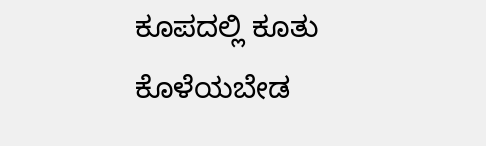ಕೂಪದಲ್ಲಿ ಕೂತು ಕೊಳೆಯಬೇಡ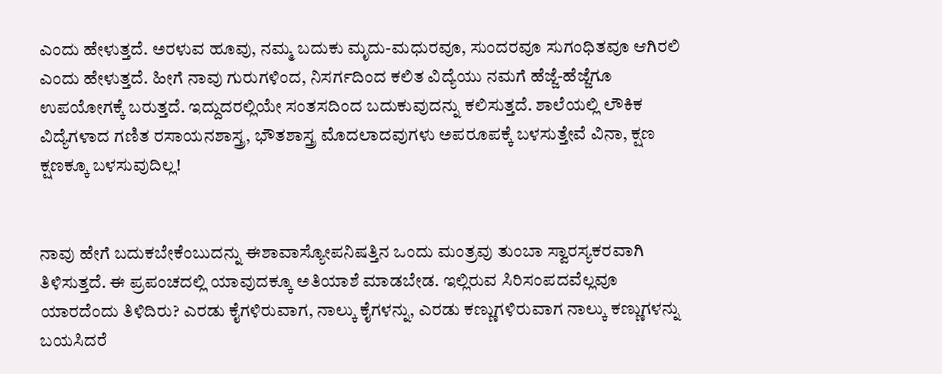ಎಂದು ಹೇಳುತ್ತದೆ. ಅರಳುವ ಹೂವು, ನಮ್ಮ ಬದುಕು ಮೃದು-ಮಧುರವೂ, ಸುಂದರವೂ ಸುಗಂಧಿತವೂ ಆಗಿರಲಿ ಎಂದು ಹೇಳುತ್ತದೆ. ಹೀಗೆ ನಾವು ಗುರುಗಳಿಂದ, ನಿಸರ್ಗದಿಂದ ಕಲಿತ ವಿದ್ಯೆಯು ನಮಗೆ ಹೆಜ್ಜೆ-ಹೆಜ್ಜೆಗೂ ಉಪಯೋಗಕ್ಕೆ ಬರುತ್ತದೆ. ಇದ್ದುದರಲ್ಲಿಯೇ ಸಂತಸದಿಂದ ಬದುಕುವುದನ್ನು ಕಲಿಸುತ್ತದೆ. ಶಾಲೆಯಲ್ಲಿ ಲೌಕಿಕ ವಿದ್ಯೆಗಳಾದ ಗಣಿತ ರಸಾಯನಶಾಸ್ತ್ರ, ಭೌತಶಾಸ್ತ್ರ ಮೊದಲಾದವುಗಳು ಅಪರೂಪಕ್ಕೆ ಬಳಸುತ್ತೇವೆ ವಿನಾ, ಕ್ಷಣ ಕ್ಷಣಕ್ಕೂ ಬಳಸುವುದಿಲ್ಲ!


ನಾವು ಹೇಗೆ ಬದುಕಬೇಕೆಂಬುದನ್ನು ಈಶಾವಾಸ್ಯೋಪನಿಷತ್ತಿನ ಒಂದು ಮಂತ್ರವು ತುಂಬಾ ಸ್ವಾರಸ್ಯಕರವಾಗಿ ತಿಳಿಸುತ್ತದೆ. ಈ ಪ್ರಪಂಚದಲ್ಲಿ ಯಾವುದಕ್ಕೂ ಅತಿಯಾಶೆ ಮಾಡಬೇಡ. ಇಲ್ಲಿರುವ ಸಿರಿಸಂಪದವೆಲ್ಲವೂ ಯಾರದೆಂದು ತಿಳಿದಿರು? ಎರಡು ಕೈಗಳಿರುವಾಗ, ನಾಲ್ಕು ಕೈಗಳನ್ನು, ಎರಡು ಕಣ್ಣುಗಳಿರುವಾಗ ನಾಲ್ಕು ಕಣ್ಣುಗಳನ್ನು ಬಯಸಿದರೆ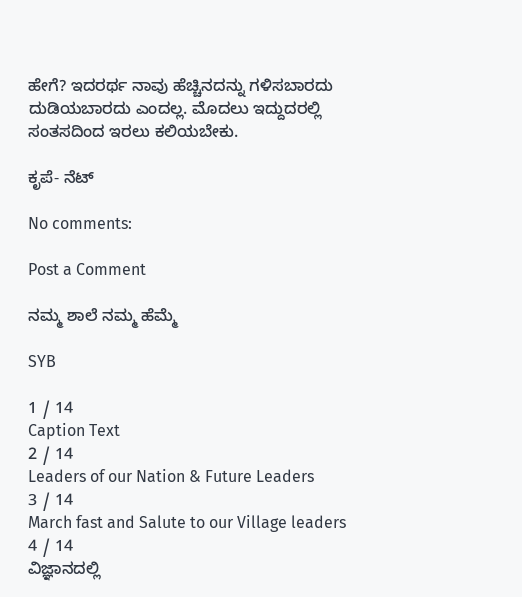ಹೇಗೆ? ಇದರರ್ಥ ನಾವು ಹೆಚ್ಚಿನದನ್ನು ಗಳಿಸಬಾರದು ದುಡಿಯಬಾರದು ಎಂದಲ್ಲ. ಮೊದಲು ಇದ್ದುದರಲ್ಲಿ ಸಂತಸದಿಂದ ಇರಲು ಕಲಿಯಬೇಕು.

ಕೃಪೆ- ನೆಟ್

No comments:

Post a Comment

ನಮ್ಮ ಶಾಲೆ ನಮ್ಮ ಹೆಮ್ಮೆ

SYB

1 / 14
Caption Text
2 / 14
Leaders of our Nation & Future Leaders
3 / 14
March fast and Salute to our Village leaders
4 / 14
ವಿಜ್ಞಾನದಲ್ಲಿ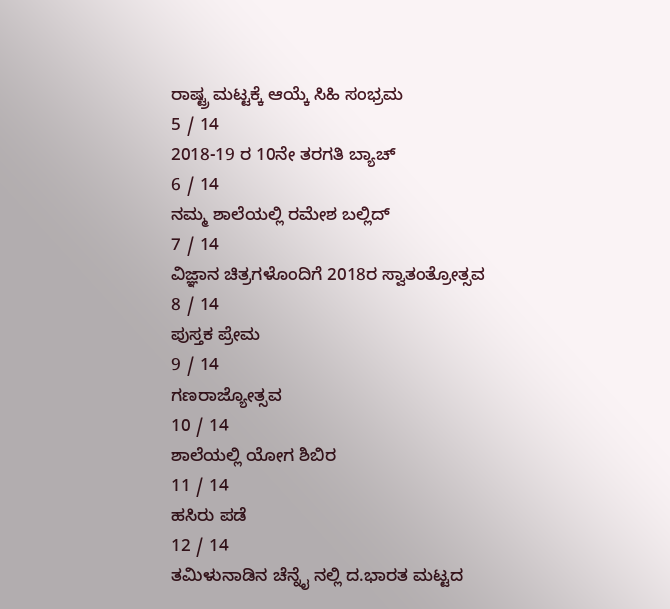ರಾಷ್ಟ್ರ ಮಟ್ಟಕ್ಕೆ ಆಯ್ಕೆ ಸಿಹಿ ಸಂಭ್ರಮ
5 / 14
2018-19 ರ 10ನೇ ತರಗತಿ ಬ್ಯಾಚ್
6 / 14
ನಮ್ಮ ಶಾಲೆಯಲ್ಲಿ ರಮೇಶ ಬಲ್ಲಿದ್
7 / 14
ವಿಜ್ಞಾನ ಚಿತ್ರಗಳೊಂದಿಗೆ 2018ರ ಸ್ವಾತಂತ್ರೋತ್ಸವ
8 / 14
ಪುಸ್ತಕ ಪ್ರೇಮ
9 / 14
ಗಣರಾಜ್ಯೋತ್ಸವ
10 / 14
ಶಾಲೆಯಲ್ಲಿ ಯೋಗ ಶಿಬಿರ
11 / 14
ಹಸಿರು ಪಡೆ
12 / 14
ತಮಿಳುನಾಡಿನ ಚೆನ್ನೈ ನಲ್ಲಿ ದ.ಭಾರತ ಮಟ್ಟದ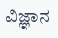ವಿಜ್ಞಾನ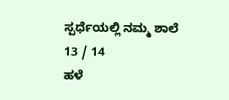ಸ್ಪರ್ಧೆಯಲ್ಲಿ ನಮ್ಮ ಶಾಲೆ
13 / 14
ಹಳೆ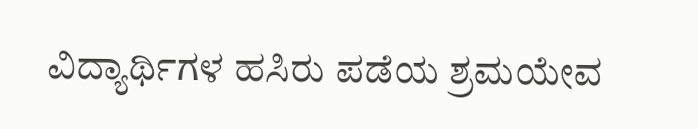ವಿದ್ಯಾರ್ಥಿಗಳ ಹಸಿರು ಪಡೆಯ ಶ್ರಮಯೇವ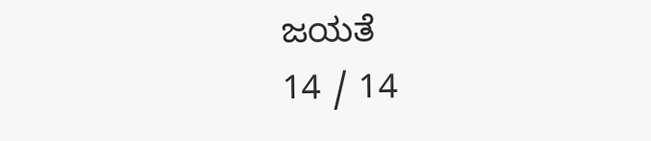ಜಯತೆ
14 / 14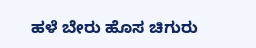ಹಳೆ ಬೇರು ಹೊಸ ಚಿಗುರು